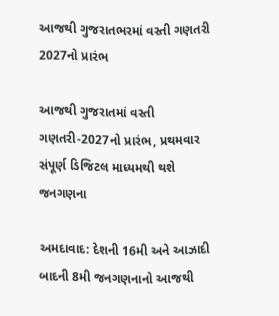આજથી ગુજરાતભરમાં વસ્તી ગણતરી 2027નો પ્રારંભ

આજથી ગુજરાતમાં વસ્તી ગણતરી-2027નો પ્રારંભ, પ્રથમવાર સંપૂર્ણ ડિજિટલ માધ્યમથી થશે જનગણના

અમદાવાદ: દેશની 16મી અને આઝાદી બાદની 8મી જનગણનાનો આજથી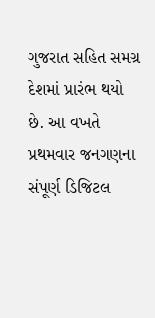ગુજરાત સહિત સમગ્ર દેશમાં પ્રારંભ થયો છે. આ વખતે પ્રથમવાર જનગણના સંપૂર્ણ ડિજિટલ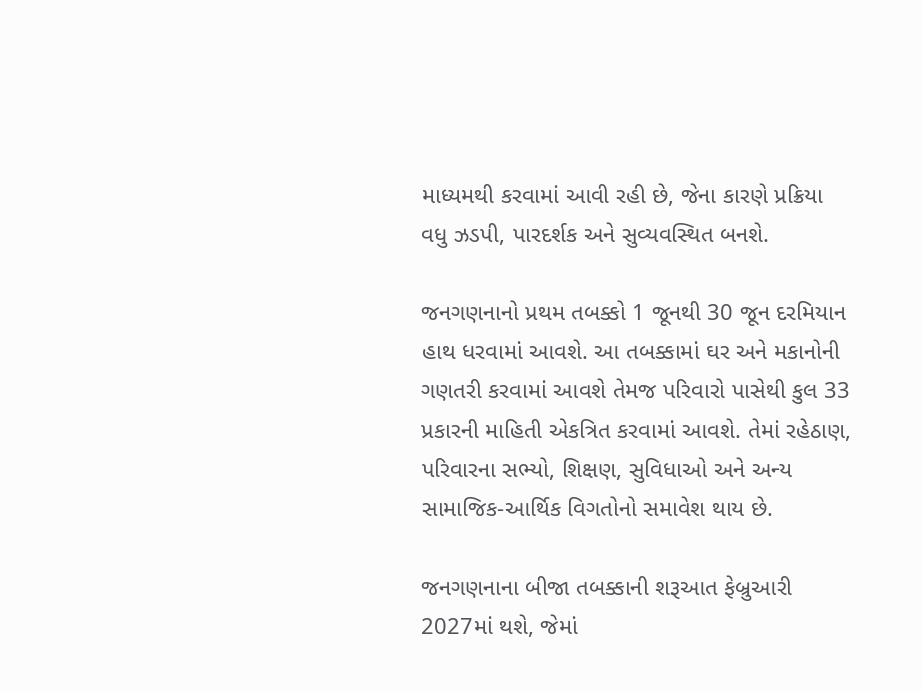માધ્યમથી કરવામાં આવી રહી છે, જેના કારણે પ્રક્રિયા વધુ ઝડપી, પારદર્શક અને સુવ્યવસ્થિત બનશે.

જનગણનાનો પ્રથમ તબક્કો 1 જૂનથી 30 જૂન દરમિયાન હાથ ધરવામાં આવશે. આ તબક્કામાં ઘર અને મકાનોની ગણતરી કરવામાં આવશે તેમજ પરિવારો પાસેથી કુલ 33 પ્રકારની માહિતી એકત્રિત કરવામાં આવશે. તેમાં રહેઠાણ, પરિવારના સભ્યો, શિક્ષણ, સુવિધાઓ અને અન્ય સામાજિક-આર્થિક વિગતોનો સમાવેશ થાય છે.

જનગણનાના બીજા તબક્કાની શરૂઆત ફેબ્રુઆરી 2027માં થશે, જેમાં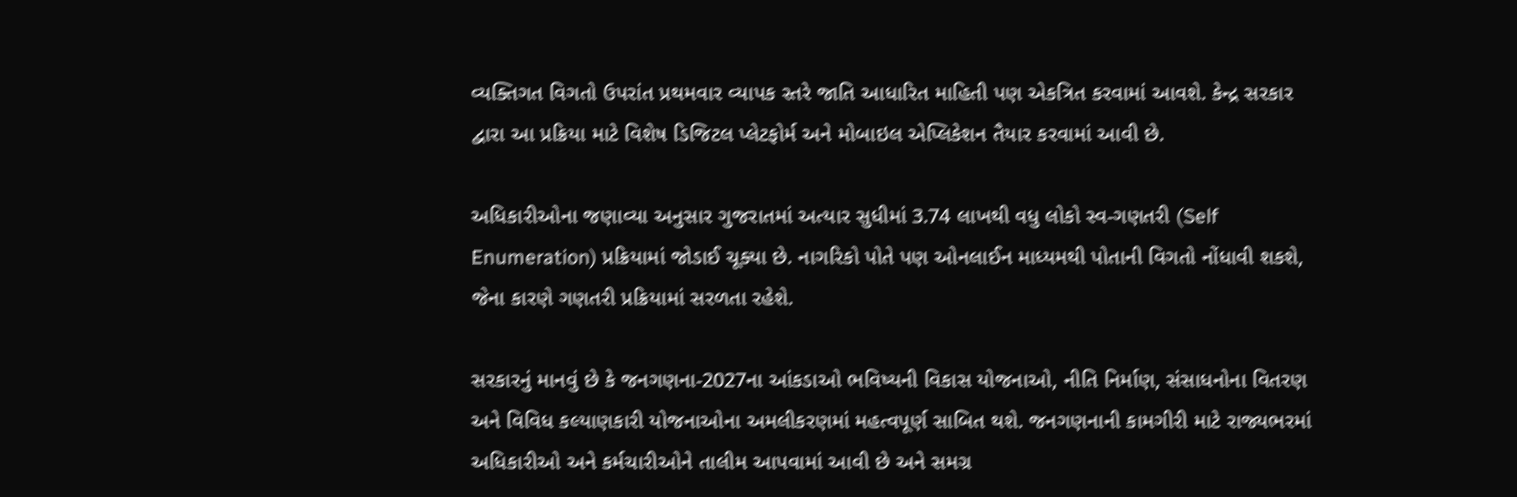વ્યક્તિગત વિગતો ઉપરાંત પ્રથમવાર વ્યાપક સ્તરે જાતિ આધારિત માહિતી પણ એકત્રિત કરવામાં આવશે. કેન્દ્ર સરકાર દ્વારા આ પ્રક્રિયા માટે વિશેષ ડિજિટલ પ્લેટફોર્મ અને મોબાઇલ એપ્લિકેશન તૈયાર કરવામાં આવી છે.

અધિકારીઓના જણાવ્યા અનુસાર ગુજરાતમાં અત્યાર સુધીમાં 3.74 લાખથી વધુ લોકો સ્વ-ગણતરી (Self Enumeration) પ્રક્રિયામાં જોડાઈ ચૂક્યા છે. નાગરિકો પોતે પણ ઓનલાઈન માધ્યમથી પોતાની વિગતો નોંધાવી શકશે, જેના કારણે ગણતરી પ્રક્રિયામાં સરળતા રહેશે.

સરકારનું માનવું છે કે જનગણના-2027ના આંકડાઓ ભવિષ્યની વિકાસ યોજનાઓ, નીતિ નિર્માણ, સંસાધનોના વિતરણ અને વિવિધ કલ્યાણકારી યોજનાઓના અમલીકરણમાં મહત્વપૂર્ણ સાબિત થશે. જનગણનાની કામગીરી માટે રાજ્યભરમાં અધિકારીઓ અને કર્મચારીઓને તાલીમ આપવામાં આવી છે અને સમગ્ર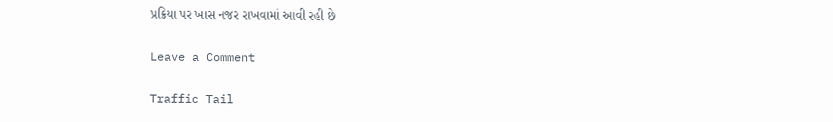પ્રક્રિયા પર ખાસ નજર રાખવામાં આવી રહી છે

Leave a Comment

Traffic Tail